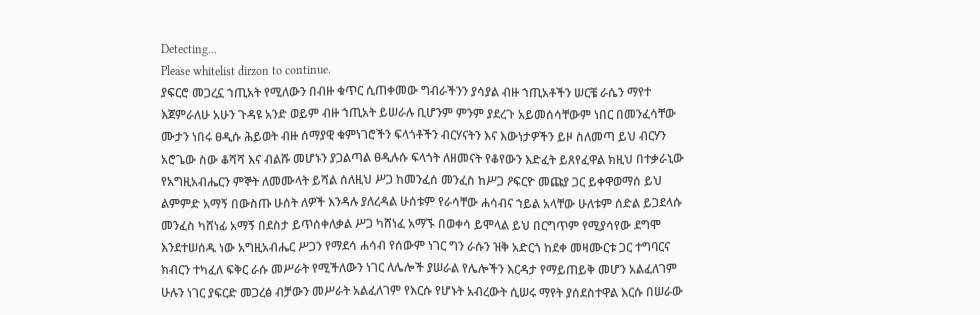Detecting...
Please whitelist dirzon to continue.
ያፍርሮ መጋረኗ ኀጢአት የሚለውን በብዙ ቁጥር ሲጠቀመው ግብራችንን ያሳያል ብዙ ኀጢአቶችን ሠርቼ ራሴን ማየተ እጀምራለሁ አሁን ጉዳዩ አንድ ወይም ብዙ ኀጢአት ይሠራሉ ቢሆንም ምንም ያደረጉ አይመሰሳቸውም ነበር በመንፈሳቸው ሙታን ነበሩ ፀዲሱ ሕይወት ብዙ ሰማያዊ ቁምነገሮችን ፍላጎቶችን ብርሃናትን እና እውነታዎችን ይዞ ስለመጣ ይህ ብርሃን አሮጌው ስው ቆሻሻ እና ብልሹ መሆኑን ያጋልጣል ፀዲሉሱ ፍላጎት ለዘመናት የቆየውን እድፈት ይጸየፈዋል ክዚህ በተቃራኒው የአግዚአብሔርን ምኞት ለመሙላት ይሻል ሰለዚህ ሥጋ ከመንፈሰ መንፈስ ከሥጋ ዖፍርዮ መጩያ ጋር ይቀዋወማሰ ይህ ልምምድ አማኝ በውስጡ ሁሰት ለዎች እንዳሉ ያለረዳል ሁሰቱም የራሳቸው ሐሳብና ኀይል አላቸው ሁለቱም ሰድል ይጋደላሱ መንፈስ ካሸነፊ አማኝ በደስታ ይጥሰቀለቃል ሥጋ ካሸነፈ አማኙ በወቀሳ ይሞላል ይህ በርግጥም የሚያሳየው ደግሞ እንደተሠሰዱ ነው አግዚአብሔር ሥጋን የማደሳ ሐሳብ የሰውም ነገር ግን ራሱን ዝቅ አድርጎ ከደቀ መዛሙርቱ ጋር ተግባርና ክብርን ተካፈለ ፍቅር ራሱ መሥራት የሚችለውን ነገር ለሌሎች ያሠራል የሌሎችን እርዳታ የማይጠይቅ መሆን አልፈለገም ሁሉን ነገር ያፍርድ መጋረፅ ብቻውን መሥራት አልፈለገም የእርሱ የሆኑት አብረውት ሲሠሩ ማየት ያሰደስተዋል እርሱ በሠራው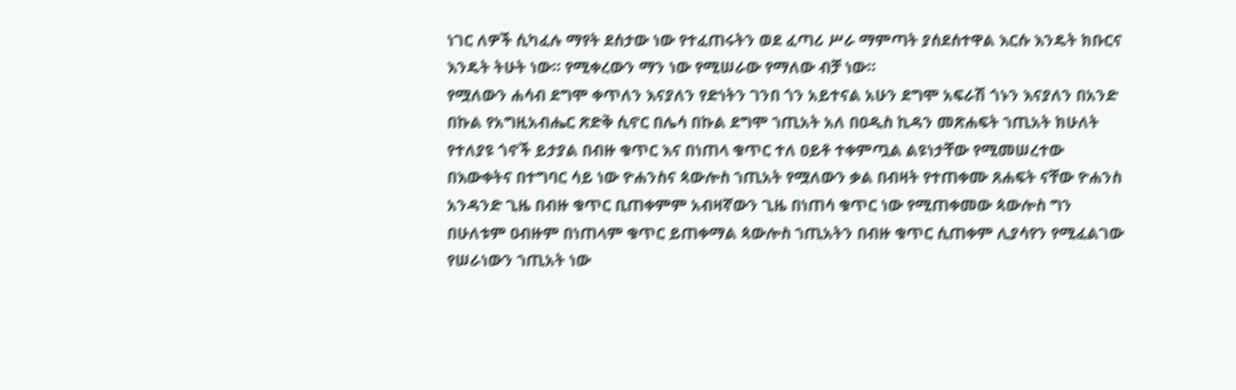ነገር ለዎች ሲካፈሉ ማየት ደሰታው ነው የተፈጠሩትን ወደ ፈጣሪ ሥራ ማምጣት ያሰደሰተዋል እርሱ እንዴት ክቡርና እንዴት ትሁት ነው። የሚቀረውን ማን ነው የሚሠራው የማለው ብቻ ነው።
የሟለውን ሐሳብ ደግሞ ቀጥለን እናያለን የድነትን ገንበ ጎን አይተናል አሁን ደግሞ አፍራሽ ጎኑን እናያለን በአንድ በኩል የአግዚአብሔር ጽድቅ ሲኖር በሌሳ በኩል ደግሞ ኀጢአት አለ በዐዲስ ኪዳን መጽሐፍት ኀጢአት ክሁለት የተለያዩ ጎኖች ይታያል በብዙ ቁጥር እና በነጠላ ቁጥር ተለ ዐይቶ ተቀምጧል ልዩነታቸው የሚመሠረተው በእውቀትና በተግባር ሳይ ነው ዮሐንስና ጳውሎስ ኀጢአት የሟለውን ቃል በብዛት የተጠቀሙ ጸሐፍት ናቸው ዮሐንስ አንዳንድ ጊዜ በብዙ ቁጥር ቢጠቀምም አብዛኛውን ጊዜ በነጠሳ ቁጥር ነው የሚጠቀመው ጳውሎስ ግን በሁለቱም ዐብዙም በነጠላም ቁጥር ይጠቀማል ጳውሎስ ኀጢአትን በብዙ ቁጥር ሲጠቀም ሊያሳየን የሚፈልገው የሠራነውን ኀጢአት ነው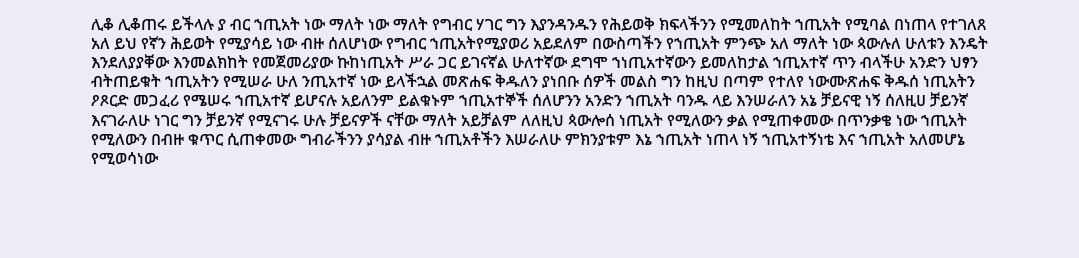ሊቆ ሊቆጠሩ ይችላሉ ያ ብር ኀጢአት ነው ማለት ነው ማለት የግብር ሃገር ግን እያንዳንዱን የሕይወቅ ክፍላችንን የሚመለከት ኀጢአት የሚባል በነጠላ የተገለጸ አለ ይህ የኛን ሕይወት የሚያሳይ ነው ብዙ ሰለሆነው የግብር ኀጢአትየሚያወሪ አይደለም በውስጣችን የኀጢአት ምንጭ አለ ማለት ነው ጳውሉለ ሁለቱን እንዴት እንደለያያቐው እንመልክከት የመጀመሪያው ኩከነጢአት ሥራ ጋር ይገናኛል ሁለተኛው ደግሞ ኀነጢአተኛውን ይመለከታል ኀጢአተኛ ጥን ብላችሁ አንድን ህፃን ብትጠይቁት ኀጢአትን የሚሠራ ሁለ ንጢአተኛ ነው ይላችኋል መጽሐፍ ቅዱለን ያነበቡ ሰዎች መልስ ግን ከዚህ በጣም የተለየ ነውሙጽሐፍ ቅዱሰ ነጢአትን ዖጾርድ መጋፈሪ የሜሠሩ ኀጢአተኛ ይሆናሉ አይለንም ይልቁኑም ኀጢአተኞች ሰለሆንን አንድን ኀጢአት ባንዱ ላይ እንሠራለን አኔ ቻይናዊ ነኝ ሰለዚሀ ቻይንኛ እናገራለሁ ነገር ግን ቻይንኛ የሚናገሩ ሁሉ ቻይናዎች ናቸው ማለት አይቻልም ለለዚህ ጳውሎሰ ነጢአት የሚለውን ቃል የሚጠቀመው በጥንቃቄ ነው ኀጢአት የሚለውን በብዙ ቁጥር ሲጠቀመው ግብራችንን ያሳያል ብዙ ኀጢአቶችን እሠራለሁ ምክንያቱም እኔ ኀጢአት ነጠላ ነኝ ኀጢአተኝነቴ እና ኀጢአት አለመሆኔ የሚወሳነው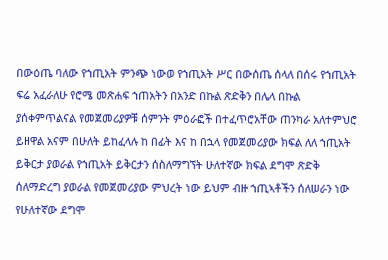በውዕጤ ባለው የኀጢአት ምንጭ ነውወ የኀጢአት ሥር በውሰጤ ሰላለ በሰሩ የኀጢአት ፍሬ አፈራለሁ የሮሜ መጽሐፍ ኀጠአትን በአንድ በኩል ጽድቅን በሌላ በኩል ያሰቀምጥልናል የመጀመሪያዎቹ ሰምንት ምዕራፎች በተፈጥሮአቸው ጠንካራ አለተምህሮ ይዘዋል አናም በሁለት ይከፈላሉ ከ በፊት እና ከ በኋላ የመጀመሪያው ክፍል ለለ ኀጢአት ይቅርታ ያወራል የኀጢአት ይቅርታን ሰስለማግኘት ሁለተኛው ክፍል ደግሞ ጽድቅ ሰለማድረግ ያወራል የመጀመሪያው ምህረት ነው ይህም ብዙ ኀጢኣቶችን ሰለሠራን ነው የሁለተኛው ደግሞ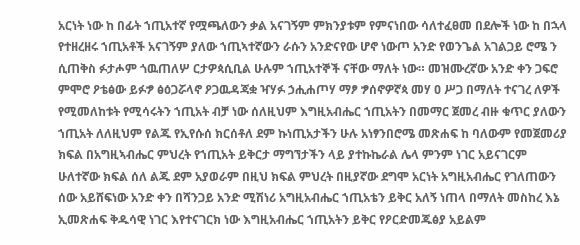አርነት ነው ከ በፊት ኀጢአተኛ የሟጫለውን ቃል አናገኝም ምክንያቱም የምናነበው ሳለተፈፀመ በደሎች ነው ከ በኋላ የተዘረዘሩ ኀጢአቶች አናገኝም ያለው ኀጢኣተኛውን ራሱን አንድናየው ሆኖ ነውጦ አንድ የወንጌል አገልጋይ ሮሜ ን ሲጠቅስ ፉታሖም ጎዉጠለሦ ርታዎጳሲቢል ሁሉም ኀጢአተኞች ናቸው ማለት ነው። መዝሙረኛው አንድ ቀን ጋፍሮ ምሞሮ ዖቴፅው ይፉፇ ፅዕጋሯላኖ ዖጋዉዳጃቋ ዣሃፉ ኃሒሐጦሃ ማፆ ፇሰኖዎኛጳ መሃ ዐ ሥጋ በማለት ተናገረ ለዎች የሚመለከቱት የሚሳሩትን ኀጢአት ብቻ ነው ሰለዚህም እግዚአብሔር ኀጢአትን በመማር ጀመረ ብዙ ቁጥር ያለውን ኀጢአት ለለዚህም የልጁ የኢየሱሰ ክርሰቶለ ደም ኩነጢአታችን ሁሉ አነፃንበሮሜ መጽሐፍ ከ ባለውም የመጀመሪያ ክፍል በአግዚኣብሔር ምህረት የኀጢአት ይቅርታ ማግኘታችን ላይ ያተኩኬራል ሌላ ምንም ነገር አይናገርም ሁለተኛው ክፍል ሰለ ልጁ ደም አያወራም በዚህ ክፍል ምህረት በዚያኛው ደግሞ አርነት አግዚአብሔር የገለጠውን ሰው አይሸፍነው አንድ ቀን በሻንጋይ አንድ ሚሽነሪ አግዚአብሔር ኀጢአቴን ይቅር አለኝ ነጠላ በማለት መስከረ እኔ ኢመጽሐፍ ቅዱሳዊ ነገር እየተናገርክ ነው እግዚአብሔር ኀጢአትን ይቅር የዖርድመጁፅያ አይልም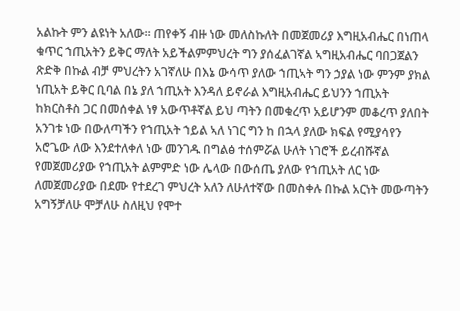አልኩት ምን ልዩነት አለው። ጠየቀኝ ብዙ ነው መለስኩለት በመጀመሪያ እግዚአብሔር በነጠላ ቁጥር ኀጢአትን ይቅር ማለት አይችልምምህረት ግን ያሰፈልገኛል ኣግዚአብሔር ባበጋጀልን ጽድቅ በኩል ብቻ ምህረትን አገኛለሁ በእኔ ውሳጥ ያለው ኀጢኣት ግን ኃያል ነው ምንም ያክል ነጢአት ይቅር ቢባል በኔ ያለ ኀጢአት እንዳለ ይኖራል እግዚአብሔር ይህንን ኀጢአት ከክርስቶስ ጋር በመሰቀል ነፃ አውጥቶኛል ይህ ጣትን በመቁረጥ አይሆንም መቆረጥ ያለበት አንገቱ ነው በውለጣችን የኀጢአት ኀይል ኣለ ነገር ግን ከ በኋላ ያለው ክፍል የሚያሳየን አሮጌው ለው እንደተለቀለ ነው መንገዱ በግልፅ ተሰምሯል ሁለት ነገሮች ይረብሹኛል የመጀመሪያው የኀጢአት ልምምድ ነው ሌላው በውሰጤ ያለው የኀጢአት ለር ነው ለመጀመሪያው በደሙ የተደረገ ምህረት አለን ለሁለተኛው በመስቀሉ በኩል አርነት መውጣትን አግኝቻለሁ ሞቻለሁ ስለዚህ የሞተ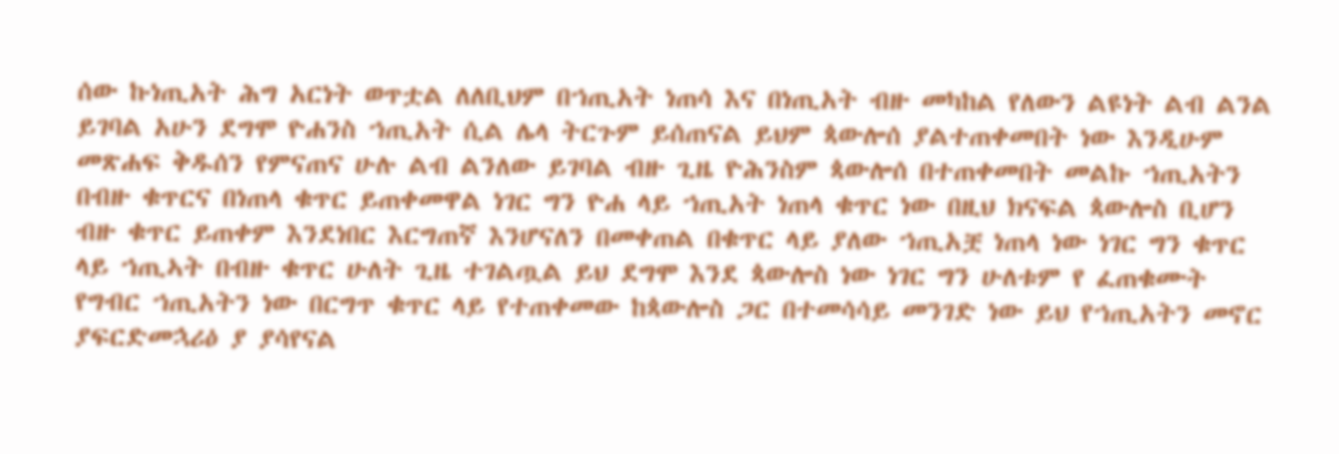ሰው ኩነጢአት ሕግ አርነት ወጥቷል ለለቢህም በኀጢአት ነጠሳ እና በነጢአት ብዙ መካከል የለውን ልዩነት ልብ ልንል ይገባል አሁን ደግሞ ዮሐንስ ኀጢአት ሲል ሌላ ትርጉም ይሰጠናል ይህም ጳውሎሰ ያልተጠቀመበት ነው እንዲሁም መጽሐፍ ቅዱሰን የምናጠና ሁሉ ልብ ልንለው ይገባል ብዙ ጊዜ ዮሕንስም ጳውሎሰ በተጠቀመበት መልኩ ኀጢአትን በብዙ ቁጥርና በነጠላ ቁጥር ይጠቀመዋል ነገር ግን ዮሐ ላይ ኀጢአት ነጠላ ቁጥር ነው በዚህ ክናፍል ጳውሎስ ቢሆን ብዙ ቁጥር ይጠቀም እንደነበር እርግጠኛ እንሆናለን በመቀጠል በቁጥር ላይ ያለው ኀጢአቿ ነጠላ ነው ነገር ግን ቁጥር ላይ ኀጢኣት በብዙ ቁጥር ሁለት ጊዜ ተገልጧል ይህ ደግሞ እንደ ጳውሎስ ነው ነገር ግን ሁለቱም የ ፈጠቁሙት የግብር ኀጢአትን ነው በርግጥ ቁጥር ላይ የተጠቀመው ከጳውሎስ ጋር በተመሳሳይ መንገድ ነው ይህ የኀጢአትን መኖር ያፍርድመኋሪዕ ያ ያሳየናል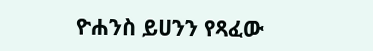ዮሐንስ ይሀንን የጻፈው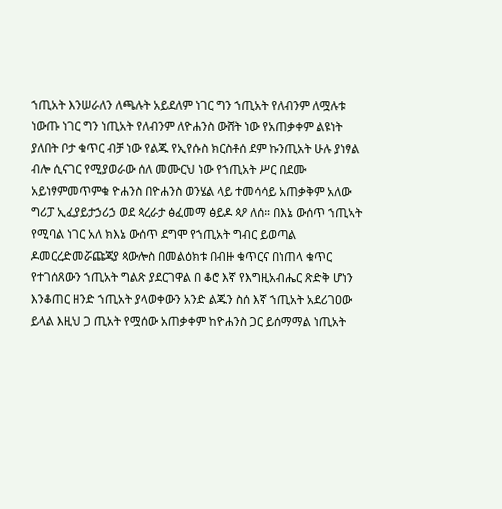ኀጢአት እንሠራለን ለጫሉት አይደለም ነገር ግን ኀጢአት የለብንም ለሟሉቱ ነውጡ ነገር ግን ነጢአት የለብንም ለዮሐንስ ውሸት ነው የአጠቃቀም ልዩነት ያለበት ቦታ ቁጥር ብቻ ነው የልጁ የኢየሱስ ክርስቶሰ ደም ኩንጢአት ሁሉ ያነፃል ብሎ ሲናገር የሚያወራው ሰለ መሙርህ ነው የኀጢአት ሥር በደሙ አይነፃምመጥምቁ ዮሐንስ በዮሐንስ ወንሄል ላይ ተመሳሳይ አጠቃቅም አለው ግሪፓ ኢፈያይታኃሪኃ ወደ ጳረራታ ፅፈመማ ፅይዶ ጳዖ ለሰ። በእኔ ውሰጥ ኀጢኣት የሚባል ነገር አለ ክእኔ ውሰጥ ደግሞ የኀጢአት ግብር ይወጣል ዶመርረድመሯጩጃያ ጳውሎስ በመልዕክቱ በብዙ ቁጥርና በነጠላ ቁጥር የተገሰጸውን ኀጢአት ግልጽ ያደርገዋል በ ቆሮ እኛ የእግዚአብሔር ጽድቅ ሆነን እንቆጠር ዘንድ ኀጢአት ያላወቀውን አንድ ልጁን ስሰ እኛ ኀጢአት አደሪገዐው ይላል እዚህ ጋ ጢአት የሟሰው አጠቃቀም ከዮሐንስ ጋር ይሰማማል ነጢአት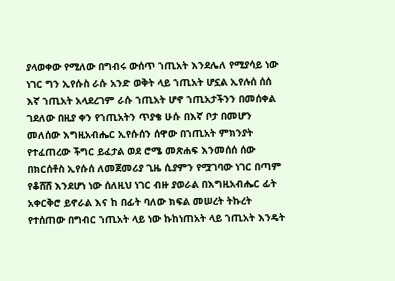ያላወቀው የሚለው በግብሩ ውሰጥ ኀጢአት እንደሌለ የሚያሳይ ነው ነገር ግን ኢየሱስ ራሱ አንድ ወቅት ላይ ኀጢአት ሆኗል ኢየሉሰ ሰሰ እኛ ኀጢአት አላደረገም ራሱ ኀጢአት ሆኖ ኀጢአታችንን በመሰቀል ገደለው በዚያ ቀን የኀጢአትን ጥያቄ ሁሱ በእኛ ቦታ በመሆን መለሰው እግዚአብሔር ኢየሱሰን ሰዋው በኀጢአት ምክንያት የተፈጠረው ችግር ይፈታል ወደ ሮሜ መጽሐፍ እንመሰሰ ሰው በክርሰቶስ ኢየሱሰ ለመጀመሪያ ጊዜ ሲያምን የሟገባው ነገር በጣም የቆሸሸ እንደሆነ ነው ሰለዚህ ነገር ብዙ ያወራል በእግዚአብሔር ፊት አቀርቅሮ ይኖራል እና ከ በፊት ባለው ክፍል መሠረት ትኩረት የተሰጠው በግብር ኀጢአት ላይ ነው ኩከነጠአት ላይ ኀጢአት እንዴት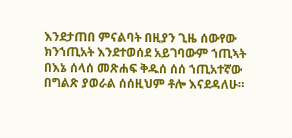እንደታጠበ ምናልባት በዚያን ጊዜ ሰውየው ክንኀጢአት እንደተወሰደ አይገባውም ኀጢኣት በእኔ ሰላሰ መጽሐፍ ቅዱሰ ሰሰ ኀጢአተኛው በግልጽ ያወራል ሰሰዚህም ቶሎ እናደዳለሁ።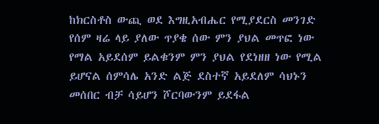ከክርስቶስ ውጪ ወደ እግዚአብሔር የሚያደርስ መንገድ የሰም ዛሬ ላይ ያለው ጥያቄ ሰው ምን ያህል መጥፎ ነው የማል አይደሰም ይልቁንም ምን ያህል የደነዘዘ ነው የሚል ይሆናል ሰምሳሌ አንድ ልጅ ደስተኛ አይደለም ሳህኑን መሰበር ብቻ ሳይሆን ሾርባውንም ይደፋል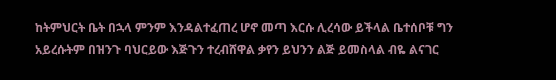ከትምህርት ቤት በኋላ ምንም እንዳልተፈጠረ ሆኖ መጣ እርሱ ሊረሳው ይችላል ቤተሰቦቹ ግን አይረሱትም በዝንጉ ባህርይው እጅጉን ተረብሸዋል ቃየን ይህንን ልጅ ይመስላል ብዬ ልናገር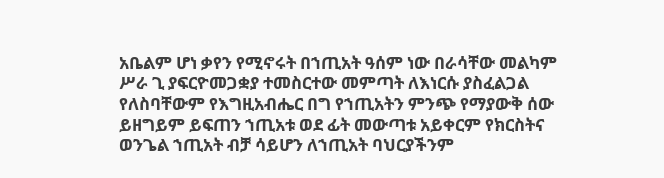አቤልም ሆነ ቃየን የሚኖሩት በኀጢአት ዓሰም ነው በራሳቸው መልካም ሥራ ጊ ያፍርዮመጋቋያ ተመስርተው መምጣት ለእነርሱ ያስፈልጋል የለስባቸውም የእግዚአብሔር በግ የኀጢአትን ምንጭ የማያውቅ ሰው ይዘግይም ይፍጠን ኀጢአቱ ወደ ፊት መውጣቱ አይቀርም የክርስትና ወንጌል ኀጢአት ብቻ ሳይሆን ለኀጢአት ባህርያችንም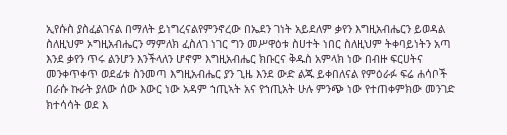ኢየሱስ ያስፈልገናል በማለት ይነግረናልየምንኖረው በኤደን ገነት አይደለም ቃየን እግዚአብሔርን ይወዳል ስለዚህም ኦግዚአብሔርን ማምለክ ፈስለገ ነገር ግን መሥዋዕቱ ስሀተት ነበር ስለዚህም ትቀባይነትን አጣ እንደ ቃየን ጥሩ ልንሆን እንችላለን ሆኖም እግዚአብሔር ክቡርና ቅዱስ አምላክ ነው በብዙ ፍርሀትና መንቀጥቀጥ ወደፊቱ ስንመጣ እግዚአብሔር ያን ጊዜ እንደ ውድ ልጁ ይቀበለናል የምዕራፉ ፍሬ ሐሳቦች በራሱ ኩራት ያለው ሰው እውር ነው አዳም ኀጢኣት አና የኀጢአት ሁሉ ምንጭ ነው የተጠቀምክው መንገድ ክተሳሳት ወደ እ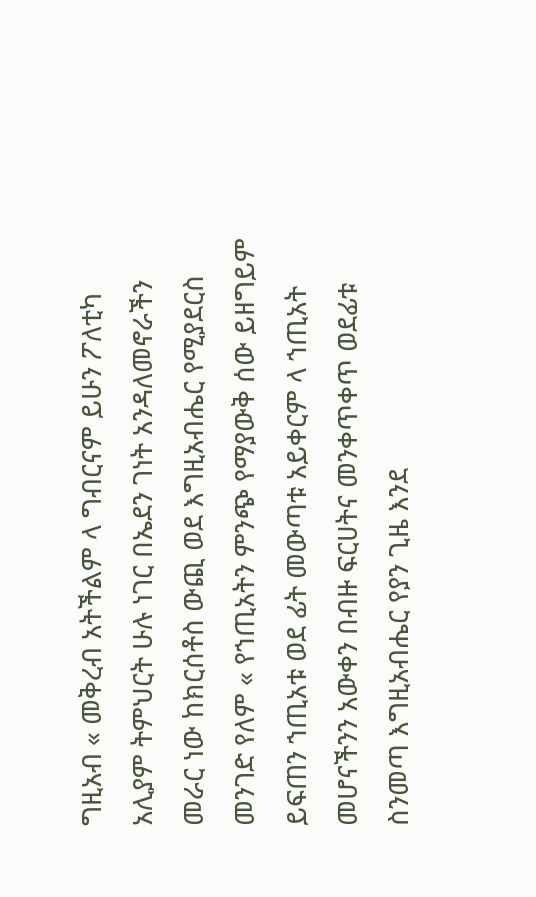ግዚአብ « መቅረብ አትችልም ላ ግብርናም ይሁን ፖለቲካ አሊያም ትምህርት ሁሉ ነገር በኤደን ገነት አንዳለመኖራችን መራር ነው ከክርሰቶስ ውጪ ወደ እግዚአብሔር የሚያደርስ መንገድ የለም « የኀጢአትን ምንጭ የማያውቅ ሰው ይዘግይም ይፍጠን ኀጢአቱ ወደ ፊት መውጣቱ አይቀርም ላ ኀጢአት መሆናችንን አውቀን በብዙ ፍርሀትና መንቀጥቀጥ ወደፊቱ ስንመጣ እግዚአብሔር የያን ጊዜ እንደ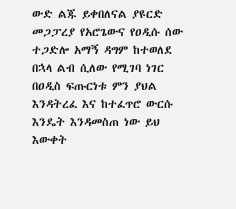ውድ ልጁ ይቀበለናል ያዩርድ መጋፓረያ የአሮጌውና የዐዲሱ ሰው ተጋድሎ አማኝ ዳግም ከተወለደ በኋላ ልብ ሲለው የሚገባ ነገር በዐዲስ ፍጡርነቱ ምን ያህል እንዳትረፈ እና ከተፈጥሮ ውርሱ እንዴት እንዳመስጠ ነው ይህ እውቀት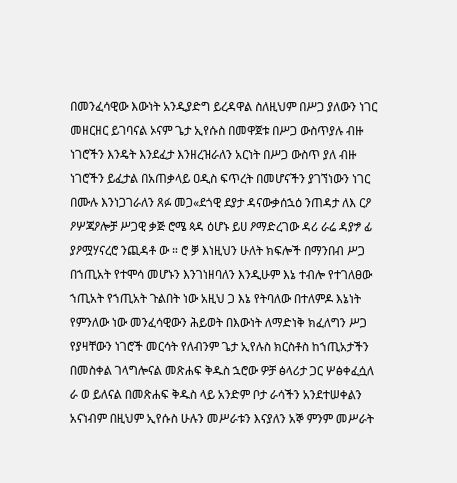በመንፈሳዊው እውነት አንዲያድግ ይረዳዋል ስለዚህም በሥጋ ያለውን ነገር መዘርዘር ይገባናል ኦናም ጌታ ኢየሱስ በመዋጀቱ በሥጋ ውስጥያሉ ብዙ ነገሮችን እንዴት እንደፈታ እንዘረዝራለን አርነት በሥጋ ውስጥ ያለ ብዙ ነገሮችን ይፈታል በአጠቃላይ ዐዲስ ፍጥረት በመሆናችን ያገኘነውን ነገር በሙሉ እንነጋገራለን ጸፉ መጋ«ደጎዊ ደያታ ዳናውቃሰኋዕ ንጠዳታ ለእ ርዖ ዖሦጃዖሎቻ ሥጋዊ ቃጅ ሮሜ ጳዳ ዕሆኑ ይሀ ዖማድረገው ዳሪ ራሬ ዳያፇ ፊ ያዖሟሃናረሮ ንጪዳቶ ው ። ሮ ቓ እነዚህን ሁለት ክፍሎች በማንበብ ሥጋ በኀጢአት የተሞሳ መሆኑን እንገነዘባለን እንዲሁም እኔ ተብሎ የተገለፀው ኀጢአት የኀጢአት ጉልበት ነው አዚህ ጋ እኔ የትባለው በተለምዶ እኔነት የምንለው ነው መንፈሳዊውን ሕይወት በእውነት ለማድነቅ ክፈለግን ሥጋ የያዛቸውን ነገሮች መርሳት የለብንም ጌታ ኢየሉስ ክርስቶስ ከኀጢአታችን በመስቀል ገላግሎናል መጽሐፍ ቅዱስ ኋሮው ዎቻ ፅላሪታ ጋር ሦፅቀፈሷለ ራ ወ ይለናል በመጽሐፍ ቅዱስ ላይ አንድም ቦታ ራሳችን አንደተሠቀልን አናነብም በዚህም ኢየሱስ ሁሉን መሥራቱን እናያለን አኞ ምንም መሥራት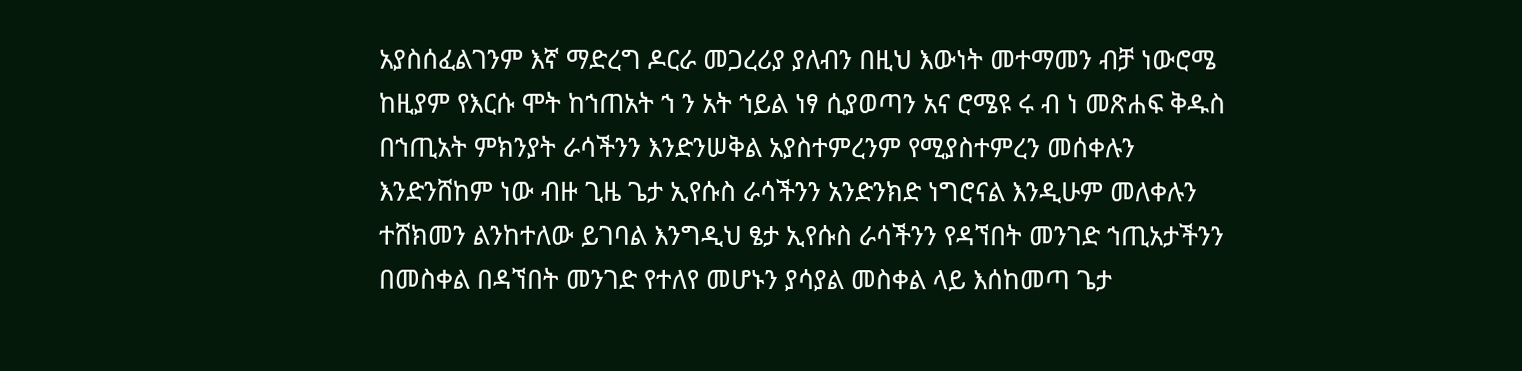አያስሰፈልገንም እኛ ማድረግ ዶርራ መጋረሪያ ያለብን በዚህ እውነት መተማመን ብቻ ነውሮሜ ከዚያም የእርሱ ሞት ከኀጠአት ኀ ን አት ኀይል ነፃ ሲያወጣን አና ሮሜዩ ሩ ብ ነ መጽሐፍ ቅዱስ በኀጢአት ምክንያት ራሳችንን እንድንሠቅል አያስተምረንም የሚያስተምረን መሰቀሉን እንድንሸከም ነው ብዙ ጊዜ ጌታ ኢየሱስ ራሳችንን አንድንክድ ነግሮናል እንዲሁም መለቀሉን ተሸክመን ልንከተለው ይገባል እንግዲህ ፄታ ኢየሱስ ራሳችንን የዳኘበት መንገድ ኀጢአታችንን በመስቀል በዳኘበት መንገድ የተለየ መሆኑን ያሳያል መስቀል ላይ እሰከመጣ ጌታ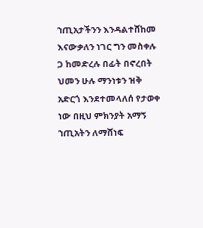ኀጢአታችንን እንዳልተሸከመ እናውቃለን ነገር ግን መስቀሉ ጋ ከመድረሉ በፊት በኖረበት ህመን ሁሉ ማንነቱን ዝቅ አድርጎ እንደተመላለሰ የታወቀ ነው በዚህ ምክንያት አማኝ ኀጢአትን ለማሸነፍ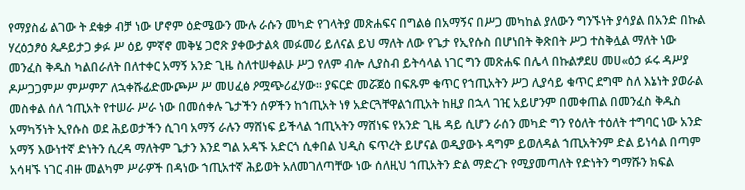የማያስፊ ልገው ት ደቁቃ ብቻ ነው ሆኖም ዕድሜውን ሙሉ ራሱን መካድ የገላትያ መጽሐፍና በግልፅ በአማኝና በሥጋ መካከል ያለውን ግንኙነት ያሳያል በአንድ በኩል ሃረዕኃፆዕ ጴዶይታጋ ቃፉ ሥ ዕይ ምኛኖ መቅሄ ጋሮጽ ያቀውታልጳ መፉመሪ ይለናል ይህ ማለት ለው የጌታ የኢየሱስ በሆነበት ቅጽበት ሥጋ ተስቅሏል ማለት ነው መንፈስ ቅዱስ ካልበራለት በለተቀር አማኝ አንድ ጊዜ ስለተሠቀልሁ ሥጋ የለም ብሎ ሊያስብ ይትሳላል ነገር ግን መጽሐፍ በሌላ በኩልፇደሀ መሀ«ዕኃ ፉሩ ዳሥያ ዶሥጋጋምሥ ምሥምፖ ለኋቀሹፊድሙጮሥ ሥ መሀፈፅ ዖሟጭሪፈሃው። ያፍርድ መሯጀዕ በፍጹም ቁጥር የኀጢአትን ሥጋ ሊያሳይ ቁጥር ደግሞ ስለ እኔነት ያወራል መስቀል ሰለ ኀጢአት የተሠራ ሥራ ነው በመሰቀሉ ጌታችን ሰዎችን ከኀጢአት ነፃ አድርጓቸዋልኀጢአት ከዚያ በኋላ ገዢ አይሆንም በመቀጠል በመንፈስ ቅዱስ አማካኝነት ኢየሱስ ወደ ሕይወታችን ሲገባ አማኝ ራሉን ማሸነፍ ይችላል ኀጢኣትን ማሸነፍ የአንድ ጊዜ ዳይ ሲሆን ራሰን መካድ ግን የዕለት ተዕለት ተግባር ነው አንድ አማኝ እውነተኛ ድነትን ሲረዳ ማለትም ጌታን እንደ ግል አዳኙ አድርጎ ሲቀበል ህዲስ ፍጥረት ይሆናል ወዲያውኑ ዳግም ይወለዳል ኀጢአትንም ድል ይነሳል በጣም አሳዛኙ ነገር ብዙ መልካም ሥራዎች በዳነው ኀጢአተኛ ሕይወት አለመገለጣቸው ነው ሰለዚህ ኀጢአትን ድል ማድረጉ የሚያመጣለት የድነትን ግማሹን ክፍል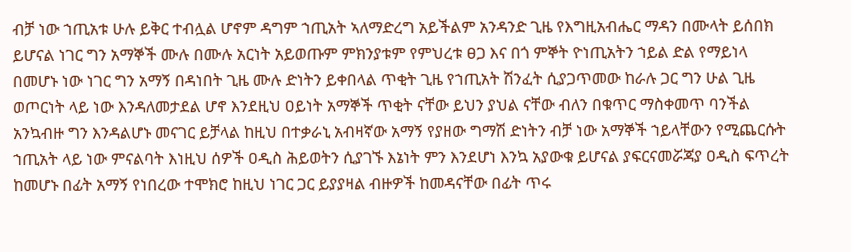ብቻ ነው ኀጢአቱ ሁሉ ይቅር ተብሏል ሆኖም ዳግም ኀጢአት ኣለማድረግ አይችልም አንዳንድ ጊዜ የእግዚአብሔር ማዳን በሙላት ይሰበክ ይሆናል ነገር ግን አማኞች ሙሉ በሙሉ አርነት አይወጡም ምክንያቱም የምህረቱ ፀጋ እና በጎ ምኞት ዮነጢአትን ኀይል ድል የማይነላ በመሆኑ ነው ነገር ግን አማኝ በዳነበት ጊዜ ሙሉ ድነትን ይቀበላል ጥቂት ጊዜ የኀጢአት ሽንፈት ሲያጋጥመው ከራሉ ጋር ግን ሁል ጊዜ ወጦርነት ላይ ነው እንዳለመታደል ሆኖ እንደዚህ ዐይነት አማኞች ጥቂት ናቸው ይህን ያህል ናቸው ብለን በቁጥር ማስቀመጥ ባንችል አንኳብዙ ግን እንዳልሆኑ መናገር ይቻላል ከዚህ በተቃራኒ አብዛኛው አማኝ የያዘው ግማሽ ድነትን ብቻ ነው አማኞች ኀይላቸውን የሚጨርሱት ኀጢአት ላይ ነው ምናልባት እነዚህ ሰዎች ዐዲስ ሕይወትን ሲያገኙ እኔነት ምን እንደሆነ እንኳ አያውቁ ይሆናል ያፍርናመሯጃያ ዐዲስ ፍጥረት ከመሆኑ በፊት አማኝ የነበረው ተሞክሮ ከዚህ ነገር ጋር ይያያዛል ብዙዎች ከመዳናቸው በፊት ጥሩ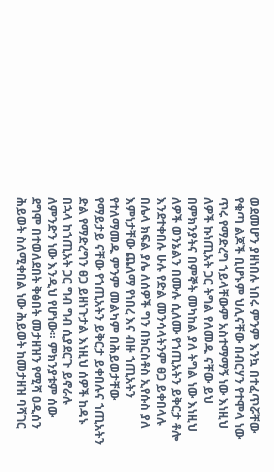ወደመሆን ያዘነበሉ ነበሩ ምንም እንኳ በተፈጥሯቸው የቁጣ ልጆች ቢሆኑም ህሊናቸው በብርሃን የተሞላ ነው ጥሩ የማድረግ ኀይላቸውም አስተማማኝ ነው እነዚህ ለዎች ኩነጢአት ጋር ትግል የለመዱ ናቸው ይህ በምክንያትና በምኞት መካከል ያለ ትግል ነው እነዚህ ለዎች ወንኔልን በሙሉ ሲለሙ የኀጢአትን ይቅርታ ቶሎ እንደተቀበሉ ሁሉ የድል መንሳላትንም ፀጋ ይቀበላሉ በሌላ ክፍል ያሌ ለሰዎች ግን በክርስቶስ ኢየሱስ ያለ እምነታቸው ጨለማ የነበረ እና ብዙ ኀጢአትን የተለማመዱ ምንም መልካም በሕይወታቸው የማይታይ ናቸው የኀጢአትን ይቅርታ ይቀበሉና ኀጢአትን ድል የማድረግን ፀጋ ይዘነጉታል እነዚህ ሰዎች ከዳኑ በኋላ ከኀጢአት ጋር ግብ ግብ ሲያደርጉ ይኖራሉ ለምንድን ነው እንዲህ የሆነው። ምክንያቱም ሰው ደግሞ በተወለደበት ቅፅበት መታዘዝን የሚሻ ዐዲሰን ሕይወት ስለሚቀበል ነው ሕይወት ከመታዘዝ ባሻገር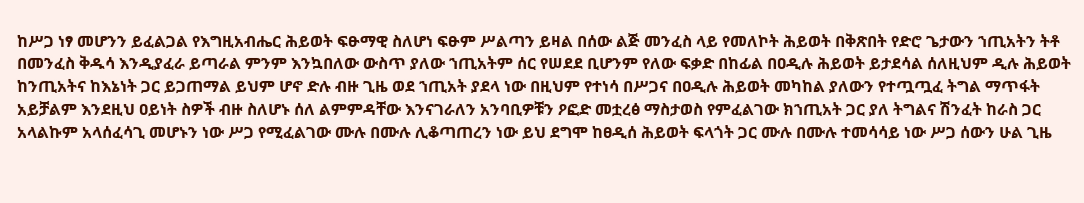ከሥጋ ነፃ መሆንን ይፈልጋል የእግዚአብሔር ሕይወት ፍፁማዊ ስለሆነ ፍፁም ሥልጣን ይዛል በሰው ልጅ መንፈስ ላይ የመለኮት ሕይወት በቅጽበት የድሮ ጌታውን ኀጢአትን ትቶ በመንፈስ ቅዱሳ እንዲያፈራ ይጣራል ምንም እንኳበለው ውስጥ ያለው ኀጢአትም ሰር የሠደደ ቢሆንም የለው ፍቃድ በከፊል በዐዲሉ ሕይወት ይታደሳል ሰለዚህም ዲሉ ሕይወት ከንጢአትና ከእኔነት ጋር ይጋጠማል ይህም ሆኖ ድሉ ብዙ ጊዜ ወደ ኀጢአት ያደላ ነው በዚህም የተነሳ በሥጋና በዐዲሉ ሕይወት መካከል ያለውን የተጧጧፈ ትግል ማጥፋት አይቻልም እንደዚህ ዐይነት ስዎች ብዙ ስለሆኑ ሰለ ልምምዳቸው እንናገራለን አንባቢዎቹን ዖፎድ መቷረፅ ማስታወስ የምፈልገው ክኀጢአት ጋር ያለ ትግልና ሽንፈት ከራስ ጋር አላልኩም አላሰፈሳጊ መሆኑን ነው ሥጋ የሚፈልገው ሙሉ በሙሉ ሊቆጣጠረን ነው ይህ ደግሞ ከፀዲሰ ሕይወት ፍላጎት ጋር ሙሉ በሙሉ ተመሳሳይ ነው ሥጋ ሰውን ሁል ጊዜ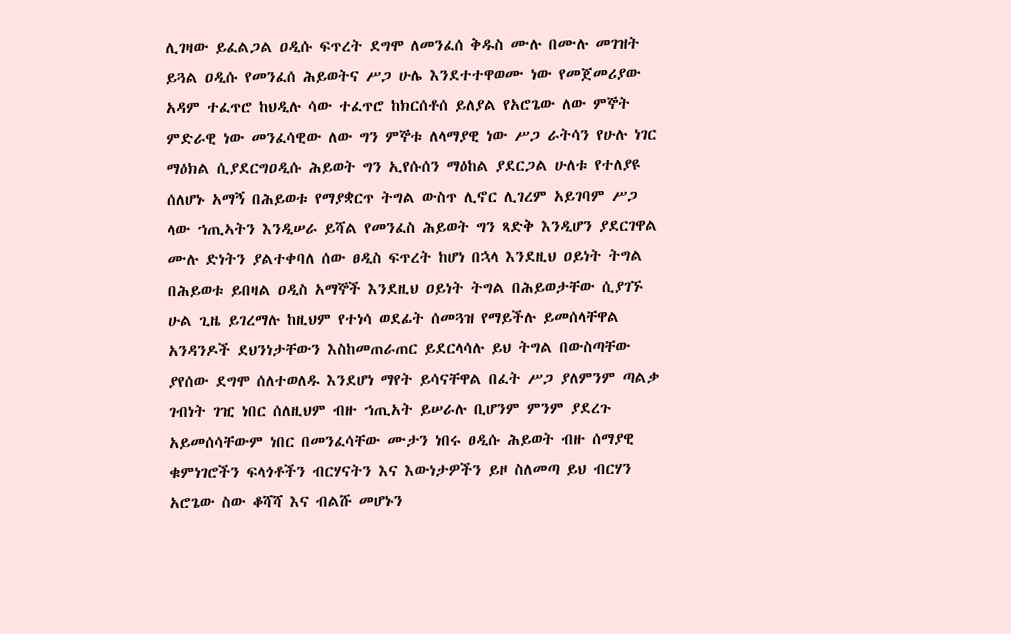ሊገዛው ይፈልጋል ዐዲሱ ፍጥረት ደግሞ ለመንፈሰ ቅዱስ ሙሉ በሙሉ መገዝት ይጓል ዐዲሱ የመንፈሰ ሕይወትና ሥጋ ሁሌ እንደተተዋወሙ ነው የመጀመሪያው አዳም ተፈጥሮ ከህዲሉ ሳው ተፈጥሮ ከክርሰቶሰ ይለያል የአሮጌው ለው ምኞት ምድራዊ ነው መንፈሳዊው ለው ግን ምኞቱ ለላማያዊ ነው ሥጋ ራትሳን የሁሉ ነገር ማዕክል ሲያደርግዐዲሱ ሕይወት ግን ኢየሱሰን ማዕከል ያደርጋል ሁለቱ የተለያዩ ሰለሆኑ አማኝ በሕይወቱ የማያቋርጥ ትግል ውስጥ ሊኖር ሊገረም አይገባም ሥጋ ላው ኀጢኣትን እንዲሠራ ይሻል የመንፈስ ሕይወት ግን ጻድቅ እንዲሆን ያደርገዋል ሙሉ ድነትን ያልተቀባለ ሰው ፀዲስ ፍጥረት ከሆነ በኋላ እንደዚህ ዐይነት ትግል በሕይወቱ ይበዛል ዐዲስ አማኞች እንደዚህ ዐይነት ትግል በሕይወታቸው ሲያገኙ ሁል ጊዜ ይገረማሉ ከዚህም የተነሳ ወደፊት ሰመጓዝ የማይችሉ ይመሰላቸዋል አንዳንዶች ደህንነታቸውን እስከመጠራጠር ይደርላሳሉ ይህ ትግል በውስጣቸው ያየሰው ደግሞ ሰለተወለዱ እንደሆነ ማየት ይሳናቸዋል በፈት ሥጋ ያለምንም ጣልቃ ገብነት ገዢ ነበር ሰለዚህም ብዙ ኀጢአት ይሠራሉ ቢሆንም ምንም ያደረጉ አይመሰሳቸውም ነበር በመንፈሳቸው ሙታን ነበሩ ፀዲሱ ሕይወት ብዙ ሰማያዊ ቁምነገሮችን ፍላጎቶችን ብርሃናትን እና እውነታዎችን ይዞ ስለመጣ ይህ ብርሃን አሮጌው ስው ቆሻሻ እና ብልሹ መሆኑን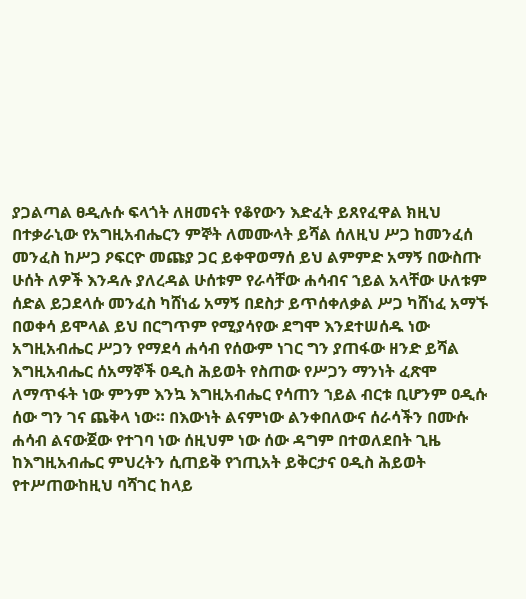ያጋልጣል ፀዲሉሱ ፍላጎት ለዘመናት የቆየውን እድፈት ይጸየፈዋል ክዚህ በተቃራኒው የአግዚአብሔርን ምኞት ለመሙላት ይሻል ሰለዚህ ሥጋ ከመንፈሰ መንፈስ ከሥጋ ዖፍርዮ መጩያ ጋር ይቀዋወማሰ ይህ ልምምድ አማኝ በውስጡ ሁሰት ለዎች እንዳሉ ያለረዳል ሁሰቱም የራሳቸው ሐሳብና ኀይል አላቸው ሁለቱም ሰድል ይጋደላሱ መንፈስ ካሸነፊ አማኝ በደስታ ይጥሰቀለቃል ሥጋ ካሸነፈ አማኙ በወቀሳ ይሞላል ይህ በርግጥም የሚያሳየው ደግሞ እንደተሠሰዱ ነው አግዚአብሔር ሥጋን የማደሳ ሐሳብ የሰውም ነገር ግን ያጠፋው ዘንድ ይሻል እግዚአብሔር ሰአማኞች ዐዲስ ሕይወት የስጠው የሥጋን ማንነት ፈጽሞ ለማጥፋት ነው ምንም እንኳ እግዚአብሔር የሳጠን ኀይል ብርቱ ቢሆንም ዐዲሱ ሰው ግን ገና ጨቅላ ነው። በእውነት ልናምነው ልንቀበለውና ሰራሳችን በሙሱ ሐሳብ ልናውጀው የተገባ ነው ሰዚህም ነው ሰው ዳግም በተወለደበት ጊዜ ከእግዚአብሔር ምህረትን ሲጠይቅ የኀጢአት ይቅርታና ዐዲስ ሕይወት የተሥጠውከዚህ ባሻገር ከላይ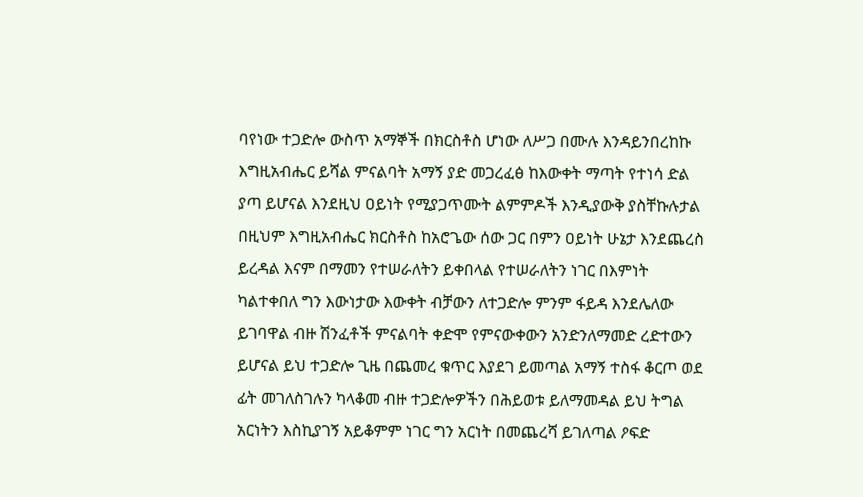ባየነው ተጋድሎ ውስጥ አማኞች በክርስቶስ ሆነው ለሥጋ በሙሉ እንዳይንበረከኩ እግዚአብሔር ይሻል ምናልባት አማኝ ያድ መጋረፈፅ ከእውቀት ማጣት የተነሳ ድል ያጣ ይሆናል እንደዚህ ዐይነት የሚያጋጥሙት ልምምዶች እንዲያውቅ ያስቸኩሉታል በዚህም እግዚአብሔር ክርስቶስ ከአሮጌው ሰው ጋር በምን ዐይነት ሁኔታ እንደጨረስ ይረዳል እናም በማመን የተሠራለትን ይቀበላል የተሠራለትን ነገር በእምነት ካልተቀበለ ግን እውነታው እውቀት ብቻውን ለተጋድሎ ምንም ፋይዳ እንደሌለው ይገባዋል ብዙ ሽንፈቶች ምናልባት ቀድሞ የምናውቀውን አንድንለማመድ ረድተውን ይሆናል ይህ ተጋድሎ ጊዜ በጨመረ ቁጥር እያደገ ይመጣል አማኝ ተስፋ ቆርጦ ወደ ፊት መገለስገሉን ካላቆመ ብዙ ተጋድሎዎችን በሕይወቱ ይለማመዳል ይህ ትግል አርነትን እስኪያገኝ አይቆምም ነገር ግን አርነት በመጨረሻ ይገለጣል ዖፍድ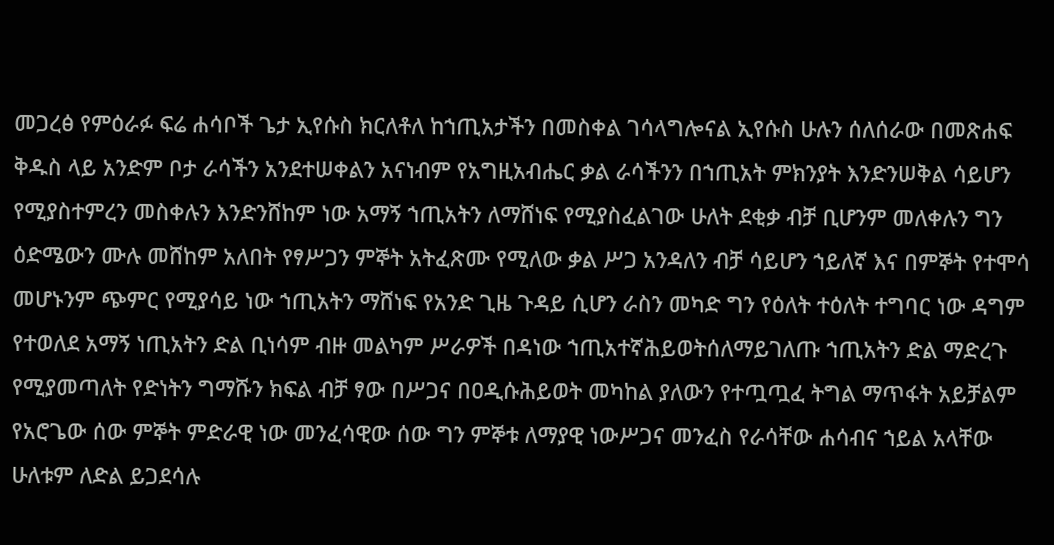መጋረፅ የምዕራፉ ፍሬ ሐሳቦች ጌታ ኢየሱስ ክርለቶለ ከኀጢአታችን በመስቀል ገሳላግሎናል ኢየሱስ ሁሉን ሰለሰራው በመጽሐፍ ቅዱስ ላይ አንድም ቦታ ራሳችን አንደተሠቀልን አናነብም የአግዚአብሔር ቃል ራሳችንን በኀጢአት ምክንያት እንድንሠቅል ሳይሆን የሚያስተምረን መስቀሉን እንድንሸከም ነው አማኝ ኀጢአትን ለማሸነፍ የሚያስፈልገው ሁለት ደቂቃ ብቻ ቢሆንም መለቀሉን ግን ዕድሜውን ሙሉ መሸከም አለበት የፃሥጋን ምኞት አትፈጽሙ የሚለው ቃል ሥጋ አንዳለን ብቻ ሳይሆን ኀይለኛ እና በምኞት የተሞሳ መሆኑንም ጭምር የሚያሳይ ነው ኀጢአትን ማሸነፍ የአንድ ጊዜ ጉዳይ ሲሆን ራስን መካድ ግን የዕለት ተዕለት ተግባር ነው ዳግም የተወለደ አማኝ ነጢአትን ድል ቢነሳም ብዙ መልካም ሥራዎች በዳነው ኀጢአተኛሕይወትሰለማይገለጡ ኀጢአትን ድል ማድረጉ የሚያመጣለት የድነትን ግማሹን ክፍል ብቻ ፃው በሥጋና በዐዲሱሕይወት መካከል ያለውን የተጧጧፈ ትግል ማጥፋት አይቻልም የአሮጌው ሰው ምኞት ምድራዊ ነው መንፈሳዊው ሰው ግን ምኞቱ ለማያዊ ነውሥጋና መንፈስ የራሳቸው ሐሳብና ኀይል አላቸው ሁለቱም ለድል ይጋደሳሉ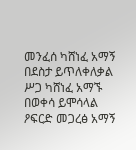መንፈሰ ካሸነፈ አማኝ በደስታ ይጥለቀለቃል ሥጋ ካሸነፈ አማኙ በወቀሳ ይሞሳላል ዖፍርድ መጋረፅ አማኝ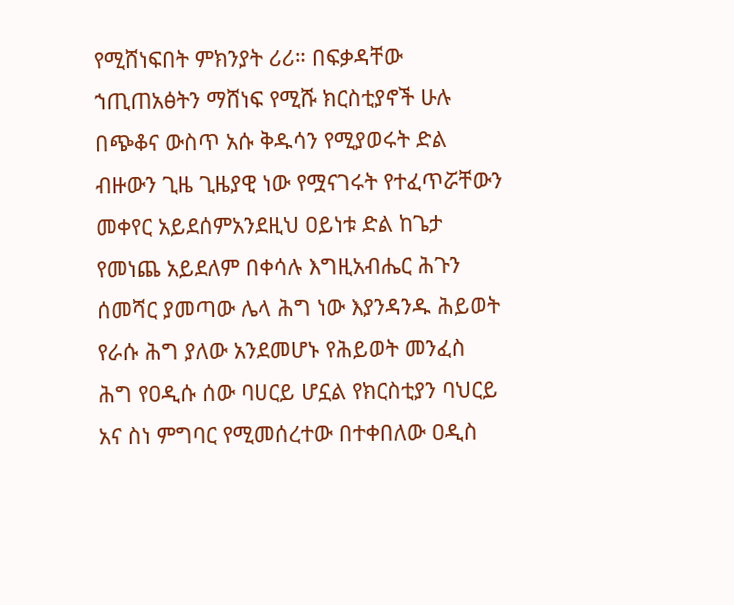የሚሸነፍበት ምክንያት ሪሪ። በፍቃዳቸው ኀጢጠአፅትን ማሸነፍ የሚሹ ክርስቲያኖች ሁሉ በጭቆና ውስጥ አሱ ቅዱሳን የሚያወሩት ድል ብዙውን ጊዜ ጊዜያዊ ነው የሟናገሩት የተፈጥሯቸውን መቀየር አይደሰምአንደዚህ ዐይነቱ ድል ከጌታ የመነጨ አይደለም በቀሳሉ እግዚአብሔር ሕጉን ሰመሻር ያመጣው ሌላ ሕግ ነው እያንዳንዱ ሕይወት የራሱ ሕግ ያለው አንደመሆኑ የሕይወት መንፈስ ሕግ የዐዲሱ ሰው ባሀርይ ሆኗል የክርስቲያን ባህርይ አና ስነ ምግባር የሚመሰረተው በተቀበለው ዐዲስ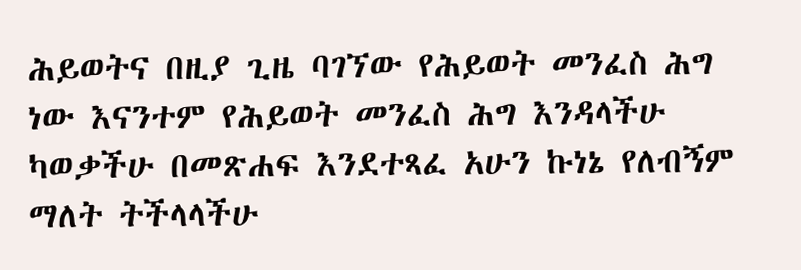ሕይወትና በዚያ ጊዜ ባገኘው የሕይወት መንፈስ ሕግ ነው እናንተም የሕይወት መንፈስ ሕግ እንዳላችሁ ካወቃችሁ በመጽሐፍ እንደተጻፈ አሁን ኩነኔ የለብኝም ማለት ትችላላችሁ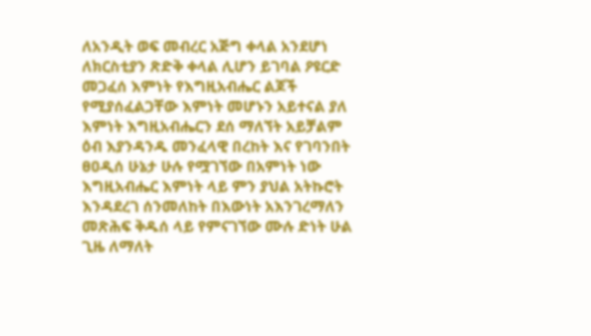ለአንዲት ወፍ መብረር አጅግ ቀላል አንደሆነ ለክርስቲያን ጽድቅ ቀላል ሊሆን ይገባል ዖዩርድ መጋፈሰ እምነት የእግዚአብሔር ልጆች የሚያሰፈልጋቸው እምነት መሆኑን አይተናል ያለ እምነት እግዚአብሔርን ደሰ ማለኘት አይቻልም ዕብ እያንዳንዱ መንፈላዊ በረከት እና የገባንበት ፀዐዲሰ ሁኔታ ሁሉ የሟገኘው በአምነት ነው እግዚአብሔር እምነት ላይ ምን ያህል አትኩሮት እንዳደረገ ሰንመለከት በእውነት አእንገረማለን መጽሕፍ ቅዱሰ ላይ የምናገኘው ሙሉ ድነት ሁል ጊዜ ለማለት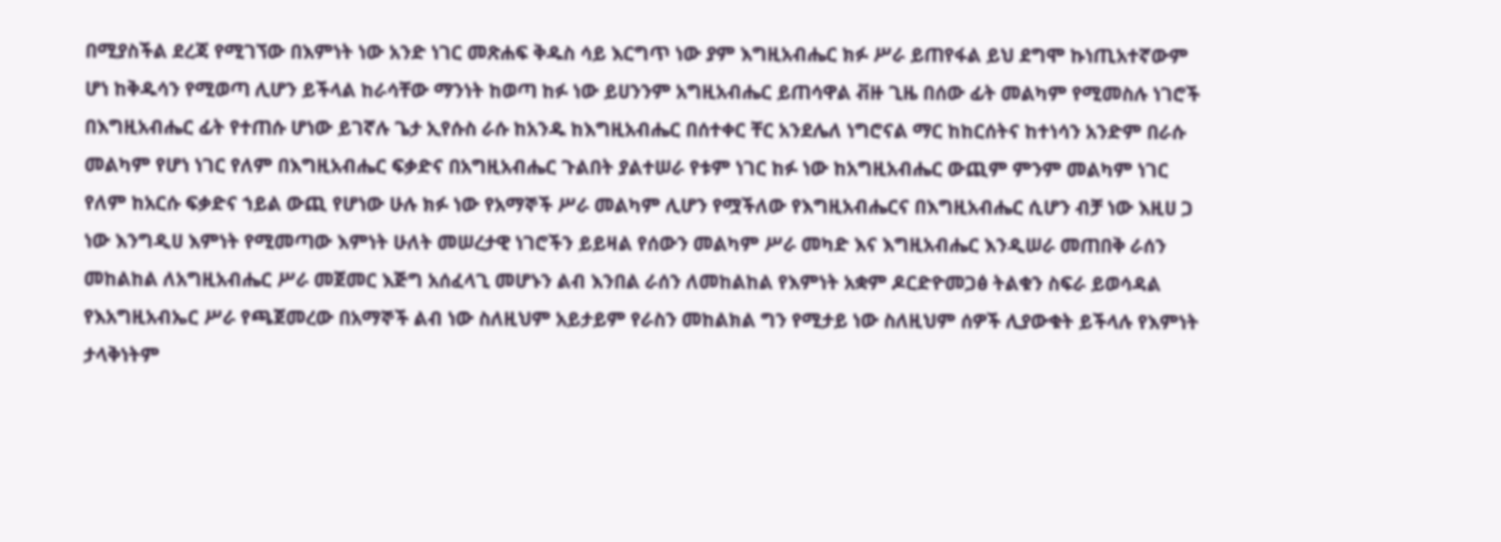በሚያስችል ደረጃ የሚገኘው በእምነት ነው አንድ ነገር መጽሐፍ ቅዱስ ሳይ እርግጥ ነው ያም እግዚአብሔር ክፉ ሥራ ይጠየፋል ይህ ደግሞ ኩነጢአተኛውም ሆነ ከቅዱሳን የሚወጣ ሊሆን ይችላል ከራሳቸው ማንነት ከወጣ ከፉ ነው ይሀንንም አግዚአብሔር ይጠሳዋል ቭዙ ጊዜ በሰው ፊት መልካም የሚመስሉ ነገሮች በእግዚአብሔር ፊት የተጠሱ ሆነው ይገኛሉ ጌታ ኢየሱስ ራሱ ከአንዱ ከእግዚአብሔር በሰተቀር ቸር አንደሌለ ነግሮናል ማር ከከርሰትና ከተነሳን አንድም በራሱ መልካም የሆነ ነገር የለም በእግዚአብሔር ፍቃድና በአግዚአብሔር ጉልበት ያልተሠራ የቱም ነገር ከፉ ነው ከአግዚአብሔር ውጪም ምንም መልካም ነገር የለም ከአርሱ ፍቃድና ኀይል ውጪ የሆነው ሁሉ ክፉ ነው የአማኞች ሥራ መልካም ሊሆን የሟችለው የእግዚአብሔርና በእግዚአብሔር ሲሆን ብቻ ነው እዚሀ ጋ ነው እንግዲሀ እምነት የሚመጣው እምነት ሁለት መሠረታዊ ነገሮችን ይይዛል የሰውን መልካም ሥራ መካድ እና እግዚአብሔር እንዲሠራ መጠበቅ ራሰን መከልከል ለአግዚአብሔር ሥራ መጀመር እጅግ አሰፈላጊ መሆኑን ልብ እንበል ራሰን ለመከልከል የእምነት አቋም ዶርድዮመጋፅ ትልቁን ስፍራ ይወሳዳል የእአግዚአብኤር ሥራ የጫጀመረው በአማኞች ልብ ነው ስለዚህም አይታይም የራስን መከልክል ግን የሚታይ ነው ስለዚህም ሰዎች ሊያውቁት ይችላሉ የእምነት ታላቅነትም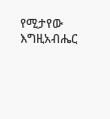የሚታየው እግዚአብሔር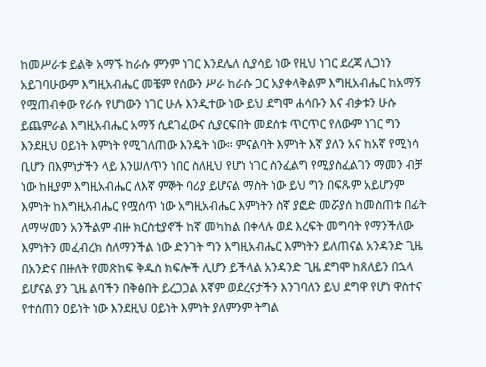ከመሥራቱ ይልቅ አማኙ ከራሱ ምንም ነገር እንደሌለ ሲያሳይ ነው የዚህ ነገር ደረጃ ሊጋነን አይገባሁውም እግዚአብሔር መቼም የሰውን ሥራ ከራሱ ጋር አያቀላቅልም እግዚአብሔር ከአማኝ የሟጠብቀው የራሱ የሆነውን ነገር ሁሉ እንዲተው ነው ይህ ደግሞ ሐሳቡን እና ብቃቱን ሁሱ ይጨምራል እግዚአብሔር አማኝ ሲደገፈውና ሲያርፍበት መደሰቱ ጥርጥር የለውም ነገር ግን እንደዚህ ዐይነት እምነት የሚገለጠው እንዴት ነው። ምናልባት እምነት እኛ ያለን አና ከአኛ የሚነሳ ቢሆን በእምነታችን ላይ እንሠለጥን ነበር ስለዚህ የሆነ ነገር ስንፈልግ የሚያስፈልገን ማመን ብቻ ነው ከዚያም እግዚአብሔር ለእኛ ምኞት ባሪያ ይሆናል ማስት ነው ይህ ግን በፍጹም አይሆንም እምነት ከእግዚአብሔር የሟሰጥ ነው አግዚአብሔር እምነትን ስኛ ያፎድ መሯያሰ ከመስጠቱ በፊት ለማሣመን አንችልም ብዙ ክርስቲያኖች ከኛ መካከል በቀላሉ ወደ እረፍት መግባት የማንችለው እምነትን መፈብረክ ስለማንችል ነው ድንገት ግን እግዚአብሔር እምነትን ይለጠናል አንዳንድ ጊዜ በአንድና በዙለት የመጽከፍ ቅዱስ ክፍሎች ሊሆን ይችላል አንዳንድ ጊዜ ደግሞ ከጸለይን በኋላ ይሆናል ያን ጊዜ ልባችን በቅፅበት ይረጋጋል እኛም ወደረናታችን እንገባለን ይህ ደግዋ የሆነ ዋስተና የተሰጠን ዐይነት ነው እንደዚህ ዐይነት እምነት ያለምንም ትግል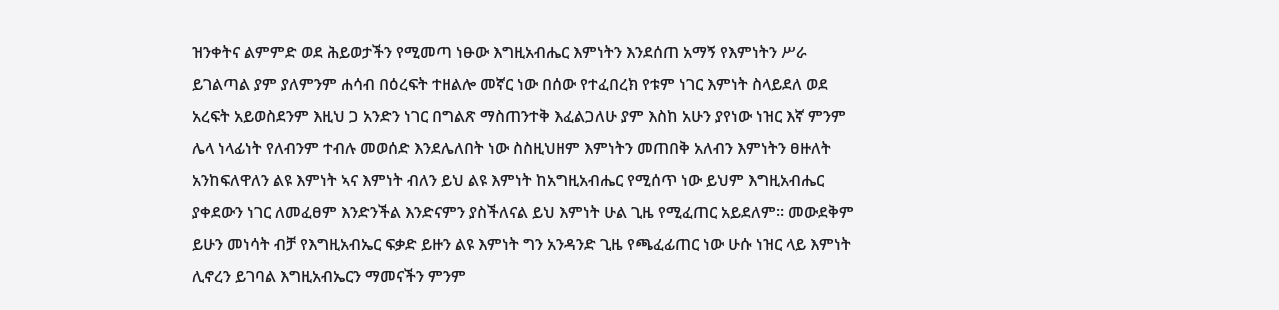ዝንቀትና ልምምድ ወደ ሕይወታችን የሚመጣ ነፁው እግዚአብሔር እምነትን እንደሰጠ አማኝ የእምነትን ሥራ ይገልጣል ያም ያለምንም ሐሳብ በዕረፍት ተዘልሎ መኛር ነው በሰው የተፈበረክ የቱም ነገር እምነት ስላይደለ ወደ አረፍት አይወስደንም እዚህ ጋ አንድን ነገር በግልጽ ማስጠንተቅ እፈልጋለሁ ያም እስከ አሁን ያየነው ነዝር እኛ ምንም ሌላ ነላፊነት የለብንም ተብሉ መወሰድ እንደሌለበት ነው ስስዚህዘም እምነትን መጠበቅ አለብን እምነትን ፀዙለት አንከፍለዋለን ልዩ እምነት ኣና እምነት ብለን ይህ ልዩ እምነት ከአግዚአብሔር የሚሰጥ ነው ይህም እግዚአብሔር ያቀደውን ነገር ለመፈፀም እንድንችል እንድናምን ያስችለናል ይህ እምነት ሁል ጊዜ የሚፈጠር አይደለም። መውደቅም ይሁን መነሳት ብቻ የእግዚአብኤር ፍቃድ ይዙን ልዩ እምነት ግን አንዳንድ ጊዜ የጫፈፊጠር ነው ሁሱ ነዝር ላይ እምነት ሊኖረን ይገባል እግዚአብኤርን ማመናችን ምንም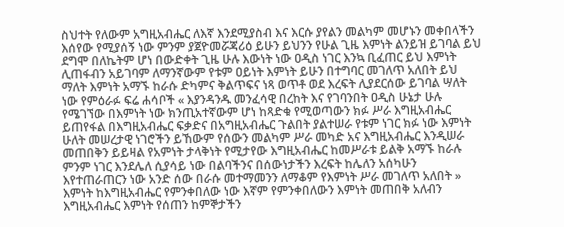ስህተት የለውም አግዚአብሔር ለእኛ እንደሚያስብ እና እርሱ ያየልን መልካም መሆኑን መቀበላችን እሰየው የሚያሰኝ ነው ምንም ያጀዮመሯጃሪዕ ይሁን ይህንን የሁል ጊዜ እምነት ልንይዝ ይገባል ይህ ደግሞ በለኬትም ሆነ በውድቀት ጊዜ ሁሉ እውነት ነው ዐዲስ ነገር እንኳ ቢፈጠር ይህ እምነት ሊጠፋብን አይገባም ለማንኛውም የቱም ዐይነት እምነት ይሁን በተግባር መገለጥ አለበት ይህ ማለት እምነት አማኙ ከራሱ ድካምና ቅልጥፍና ነጻ ወጥቶ ወደ እረፍት ሊያደርሰው ይገባል ሣለት ነው የምዕራፉ ፍሬ ሐሳቦች « እያንዳንዱ መንፈሳዊ በረከት እና የገባንበት ዐዲስ ሁኔታ ሁሉ የሜገኘው በእምነት ነው ክንጢአተኛውም ሆነ ከጻድቁ የሚወጣውን ክፉ ሥራ እግዚአብሔር ይጠየፋል በእግዚአብሔር ፍቃድና በአግዚአብሔር ጉልበት ያልተሠራ የቱም ነገር ክፉ ነው እምነት ሁለት መሠረታዊ ነገሮችን ይኸውም የሰውን መልካም ሥራ መካድ አና እግዚአብሔር እንዲሠራ መጠበቅን ይይዛል የአምነት ታላቅነት የሚታየው እግዚአብሔር ከመሥራቱ ይልቅ አማኙ ከራሉ ምንም ነገር እንደሌለ ሲያሳይ ነው በልባችንና በሰውነታችን እረፍት ከሌለን አሰካሁን እየተጠራጠርን ነው አንድ ሰው በራሱ መተማመንን ለማቆም የእምነት ሥራ መገለጥ አለበት » እምነት ከእግዚአብሔር የምንቀበለው ነው እኛም የምንቀበለውን እምነት መጠበቅ አለብን እግዚአብሔር እምነት የሰጠን ከምኞታችን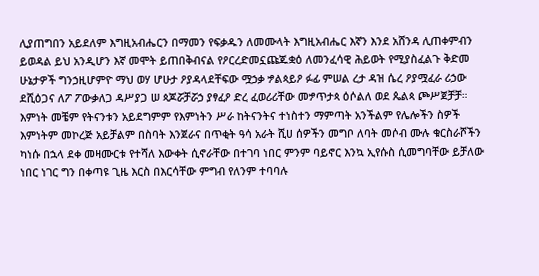ሊያጠግበን አይደለም እግዚአብሔርን በማመን የፍቃዱን ለመሙላት እግዚአብሔር እኛን እንደ አሸንዳ ሊጠቀምብን ይወዳል ይህ አንዲሆን እኛ መሞት ይጠበቅብናል የዖርረድመኗጩጁቋዕ ለመንፈሳዊ ሕይወት የሚያስፈልጉ ቅድመ ሁኔታዎች ግንኃዚሆምዮ ማህ ወሃ ሆሁታ ዖያዳላደቸፍው ሟኃቃ ፇልጳይዖ ፉፊ ምሠል ረታ ዳዝ ሴረ ዖያሟፈራ ሪኃው ደሺዕጋና ለፖ ፖውቃለጋ ዳሥያጋ ሠ ጳጆሯቻሯኃ ያፃፈዖ ድረ ፈወሪሪቸው መፇጥታጳ ዕሶልለ ወደ ጴልጳ ጮሥጀቻቻ። እምነት መቼም የትናንቱን አይደግምም የእምነትን ሥራ ከትናንትና ተነስተን ማምጣት አንችልም የሌሎችን ስዎች እምነትም መኮረጅ አይቻልም በስባት እንጀራና በጥቂት ዓሳ አራት ሺሀ ሰዎችን መግቦ ለባት መሶብ ሙሉ ቁርስራሾችን ካነሱ በኋላ ደቀ መዛሙርቱ የተሻለ እውቀት ሲኖራቸው በተገባ ነበር ምንም ባይኖር እንኳ ኢየሱስ ሲመግባቸው ይቻለው ነበር ነገር ግን በቀጣዩ ጊዜ እርስ በእርሳቸው ምግብ የለንም ተባባሉ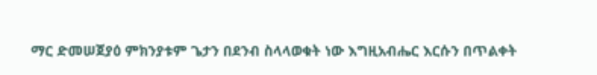ማር ድመሠጀያዕ ምክንያቱም ጌታን በደንብ ስላላወቁት ነው እግዚአብሔር እርሱን በጥልቀት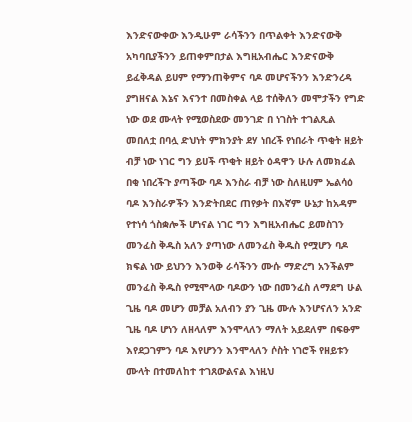እንድናውቀው እንዲሁም ራሳችንን በጥልቀት እንድናውቅ አካባቢያችንን ይጠቀምበታል እግዚአብሔር እንድናውቅ ይፈቅዳል ይሀም የማንጠቅምና ባዶ መሆናችንን እንድንረዳ ያግዘናል እኔና እናንተ በመስቀል ላይ ተሰቅለን መሞታችን የግድ ነው ወደ ሙላት የሚወስደው መንገድ በ ነገስት ተገልጺል መበለቷ በባሏ ድህነት ምክንያት ደሃ ነበረች የነበራት ጥቂት ዘይት ብቻ ነው ነገር ግን ይሀች ጥቂት ዘይት ዕዳዋን ሁሉ ለመክፈል በቂ ነበረችጉ ያጣችው ባዶ እንስራ ብቻ ነው ስለዚሀም ኤልሳዕ ባዶ እንስራዎችን እንድትበደር ጠየቃት በእኛም ሁኔታ ከአዳም የተነሳ ጎስቋሎች ሆነናል ነገር ግን እግዚአብሔር ይመስገን መንፈስ ቅዱስ አለን ያጣነው ለመንፈስ ቅዱስ የሟሆን ባዶ ክፍል ነው ይህንን እንወቅ ራሳችንን ሙሱ ማድረግ አንችልም መንፈስ ቅዱስ የሚሞላው ባዶውን ነው በመንፈስ ለማደግ ሁል ጊዜ ባዶ መሆን መቻል አለብን ያን ጊዜ ሙሉ እንሆናለን አንድ ጊዜ ባዶ ሆነን ለዘላለም እንሞላለን ማለት አይደለም በፍፁም እየደጋገምን ባዶ እየሆንን እንሞላለን ሶስት ነገሮች የዘይቱን ሙላት በተመለከተ ተገጸውልናል እነዚህ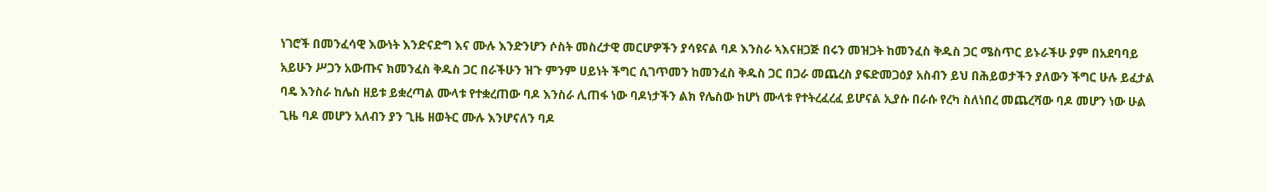ነገሮች በመንፈሳዊ እውነት እንድናድግ እና ሙሉ እንድንሆን ሶስት መስረታዊ መርሆዎችን ያሳዩናል ባዶ እንስራ ኣእናዘጋጅ በሩን መዝጋት ከመንፈስ ቅዱስ ጋር ሜስጥር ይኑራችሁ ያም በአደባባይ አይሁን ሥጋን አውጡና ክመንፈስ ቅዱስ ጋር በራችሁን ዝጉ ምንም ሀይነት ችግር ሲገጥመን ከመንፈስ ቅዱስ ጋር በጋራ መጨረስ ያፍድመጋዕያ አስብን ይህ በሕይወታችን ያለውን ችግር ሁሉ ይፈታል ባዴ እንስራ ከሌስ ዘይቱ ይቋረጣል ሙላቱ የተቋረጠው ባዶ እንስራ ሊጠፋ ነው ባዶነታችን ልክ የሌስው ከሆነ ሙላቱ የተትረፈረፈ ይሆናል ኢያሱ በራሱ የረካ ስለነበረ መጨረሻው ባዶ መሆን ነው ሁል ጊዜ ባዶ መሆን አለብን ያን ጊዜ ዘወትር ሙሉ እንሆናለን ባዶ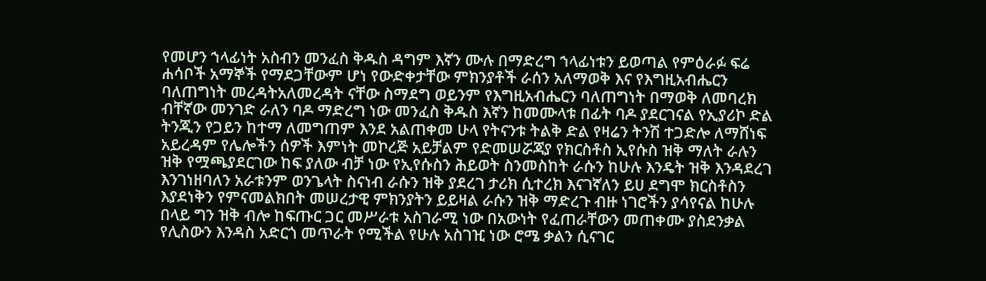የመሆን ኀላፊነት አስብን መንፈስ ቅዱስ ዳግም እኛን ሙሉ በማድረግ ኀላፊነቱን ይወጣል የምዕራፉ ፍሬ ሐሳቦች አማኞች የማደጋቸውም ሆነ የውድቀታቸው ምክንያቶች ራሰን አለማወቅ እና የእግዚአብሔርን ባለጠግነት መረዳትአለመረዳት ናቸው ስማደግ ወይንም የእግዚአብሔርን ባለጠግነት በማወቅ ለመባረክ ብቸኛው መንገድ ራለን ባዶ ማድረግ ነው መንፈስ ቅዱስ እኛን ከመሙላቱ በፊት ባዶ ያደርገናል የኢያሪኮ ድል ትንጂን የጋይን ከተማ ለመግጠም እንደ አልጠቀመ ሁላ የትናንቱ ትልቅ ድል የዛሬን ትንሽ ተጋድሎ ለማሸነፍ አይረዳም የሌሎችን ሰዎች እምነት መኮረጅ አይቻልም የድመሠሯጃያ የክርስቶስ ኢየሱስ ዝቅ ማለት ራሉን ዝቅ የሟጫያደርገው ከፍ ያለው ብቻ ነው የኢየሱስን ሕይወት ስንመስከት ራሱን ከሁሉ እንዴት ዝቅ እንዳደረገ እንገነዘባለን አራቱንም ወንጌላት ስናነብ ራሱን ዝቅ ያደረገ ታሪክ ሲተረክ እናገኛለን ይሀ ደግሞ ክርስቶስን እያደነቅን የምናመልክበት መሠረታዊ ምክንያትን ይይዛል ራሱን ዝቅ ማድረጉ ብዙ ነገሮችን ያሳየናል ከሁሉ በላይ ግን ዝቅ ብሎ ከፍጡር ጋር መሥራቱ አስገራሚ ነው በአውነት የፈጠራቸውን መጠቀሙ ያስደንቃል የሊስውን እንዳስ አድርጎ መጥራት የሚችል የሁሉ አስገዢ ነው ሮሜ ቃልን ሲናገር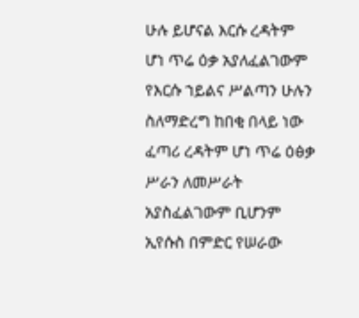ሁሉ ይሆናል እርሱ ረዳትም ሆነ ጥሬ ዕቃ አያለፈልገውም የእርሱ ኀይልና ሥልጣን ሁሉን ስለማድረግ ከበቂ በላይ ነው ፈጣሪ ረዳትም ሆነ ጥሬ ዕፅቃ ሥራን ለመሥራት አያስፈልገውም ቢሆንም ኢየሱስ በምድር የሠራው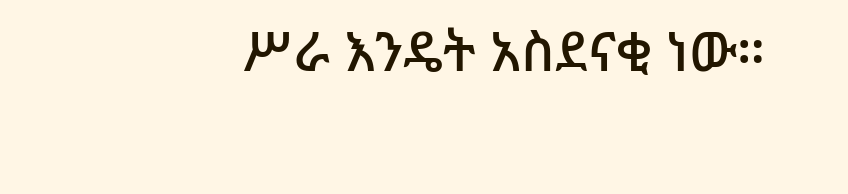ሥራ እንዴት አስደናቂ ነው።